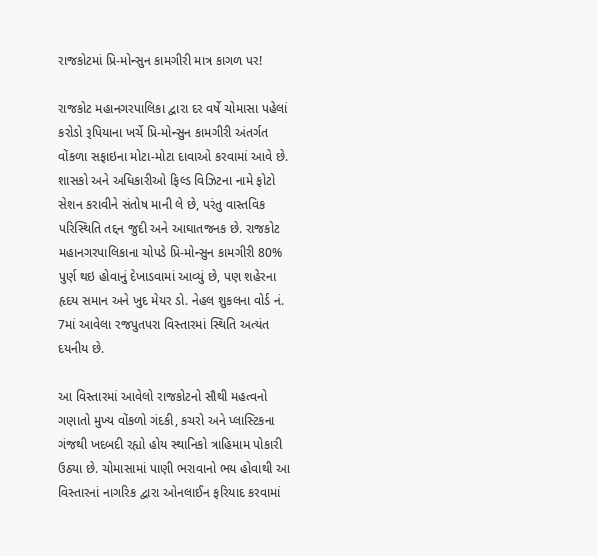રાજકોટમાં પ્રિ-મોન્સુન કામગીરી માત્ર કાગળ પર!

રાજકોટ મહાનગરપાલિકા દ્વારા દર વર્ષે ચોમાસા પહેલાં કરોડો રૂપિયાના ખર્ચે પ્રિ-મોન્સુન કામગીરી અંતર્ગત વોંકળા સફાઇના મોટા-મોટા દાવાઓ કરવામાં આવે છે. શાસકો અને અધિકારીઓ ફિલ્ડ વિઝિટના નામે ફોટો સેશન કરાવીને સંતોષ માની લે છે, પરંતુ વાસ્તવિક પરિસ્થિતિ તદ્દન જુદી અને આઘાતજનક છે. રાજકોટ મહાનગરપાલિકાના ચોપડે પ્રિ-મોન્સુન કામગીરી 80% પુર્ણ થઇ હોવાનું દેખાડવામાં આવ્યું છે, પણ શહેરના હૃદય સમાન અને ખુદ મેયર ડો. નેહલ શુકલના વોર્ડ નં. 7માં આવેલા રજપુતપરા વિસ્તારમાં સ્થિતિ અત્યંત દયનીય છે.

આ વિસ્તારમાં આવેલો રાજકોટનો સૌથી મહત્વનો ગણાતો મુખ્ય વોંકળો ગંદકી, કચરો અને પ્લાસ્ટિકના ગંજથી ખદબદી રહ્યો હોય સ્થાનિકો ત્રાહિમામ પોકારી ઉઠ્યા છે. ચોમાસામાં પાણી ભરાવાનો ભય હોવાથી આ વિસ્તારનાં નાગરિક દ્વારા ઓનલાઈન ફરિયાદ કરવામાં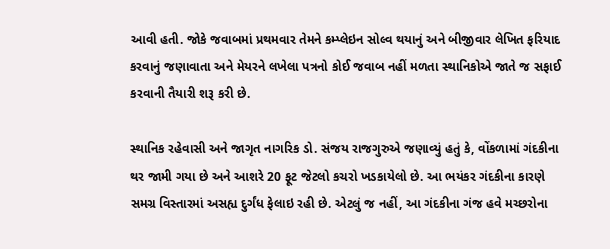આવી હતી. જોકે જવાબમાં પ્રથમવાર તેમને કમ્પ્લેઇન સોલ્વ થયાનું અને બીજીવાર લેખિત ફરિયાદ કરવાનું જણાવાતા અને મેયરને લખેલા પત્રનો કોઈ જવાબ નહીં મળતા સ્થાનિકોએ જાતે જ સફાઈ કરવાની તૈયારી શરૂ કરી છે.

સ્થાનિક રહેવાસી અને જાગૃત નાગરિક ડો. સંજય રાજગુરુએ જણાવ્યું હતું કે, વોંકળામાં ગંદકીના થર જામી ગયા છે અને આશરે 20 ફૂટ જેટલો કચરો ખડકાયેલો છે. આ ભયંકર ગંદકીના કારણે સમગ્ર વિસ્તારમાં અસહ્ય દુર્ગંધ ફેલાઇ રહી છે. એટલું જ નહીં, આ ગંદકીના ગંજ હવે મચ્છરોના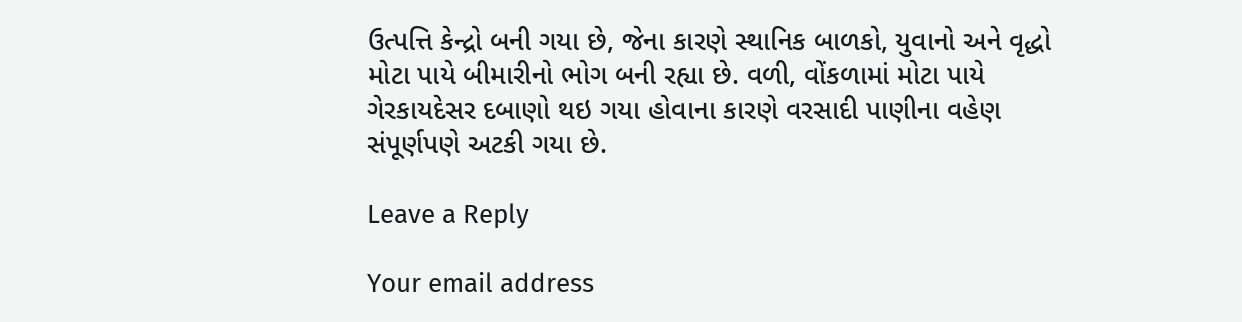ઉત્પત્તિ કેન્દ્રો બની ગયા છે, જેના કારણે સ્થાનિક બાળકો, યુવાનો અને વૃદ્ધો મોટા પાયે બીમારીનો ભોગ બની રહ્યા છે. વળી, વોંકળામાં મોટા પાયે ગેરકાયદેસર દબાણો થઇ ગયા હોવાના કારણે વરસાદી પાણીના વહેણ સંપૂર્ણપણે અટકી ગયા છે.

Leave a Reply

Your email address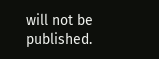will not be published.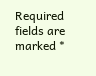Required fields are marked *